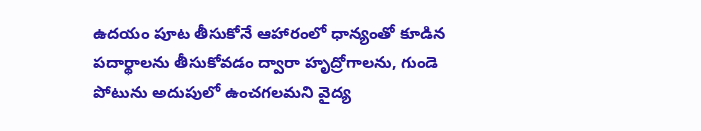ఉదయం పూట తీసుకోనే ఆహారంలో ధాన్యంతో కూడిన పదార్థాలను తీసుకోవడం ద్వారా హృద్రోగాలను, గుండె పోటును అదుపులో ఉంచగలమని వైద్య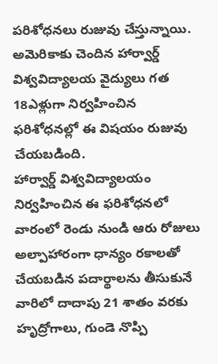పరిశోధనలు రుజువు చేస్తున్నాయి. అమెరికాకు చెందిన హార్వార్డ్ విశ్వవిద్యాలయ వైద్యులు గత 18ఎళ్లుగా నిర్వహించిన ఫరిశోధనల్లో ఈ విషయం రుజువు చేయబడింది.
హార్వార్డ్ విశ్వవిద్యాలయం నిర్వహించిన ఈ ఫరిశోధనలో వారంలో రెండు నుండి ఆరు రోజులు అల్పాహారంగా ధాన్యం రకాలతో చేయబడిన పదార్థాలను తీసుకునే వారిలో దాదాపు 21 శాతం వరకు హృద్రోగాలు, గుండె నొప్పి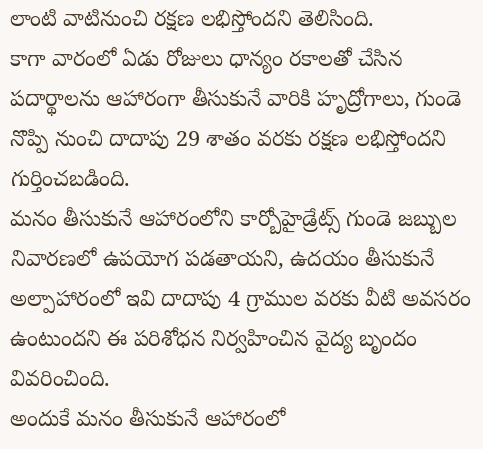లాంటి వాటినుంచి రక్షణ లభిస్తోందని తెలిసింది.
కాగా వారంలో ఏడు రోజులు ధాన్యం రకాలతో చేసిన పదార్థాలను ఆహారంగా తీసుకునే వారికి హృద్రోగాలు, గుండె నొప్పి నుంచి దాదాపు 29 శాతం వరకు రక్షణ లభిస్తోందని గుర్తించబడింది.
మనం తీసుకునే ఆహారంలోని కార్బోహైడ్రేట్స్ గుండె జబ్బుల నివారణలో ఉపయోగ పడతాయని, ఉదయం తీసుకునే అల్పాహారంలో ఇవి దాదాపు 4 గ్రాముల వరకు వీటి అవసరం ఉంటుందని ఈ పరిశోధన నిర్వహించిన వైద్య బృందం వివరించింది.
అందుకే మనం తీసుకునే ఆహారంలో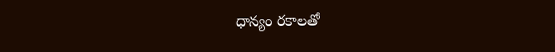ధాన్యం రకాలతో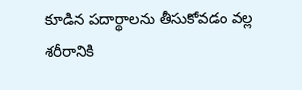కూడిన పదార్థాలను తీసుకోవడం వల్ల శరీరానికి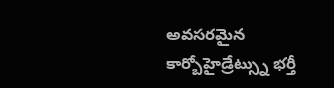అవసరమైన కార్బోహైడ్రేట్స్ను భర్తీ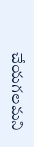చేయగలమని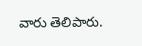వారు తెలిపారు.